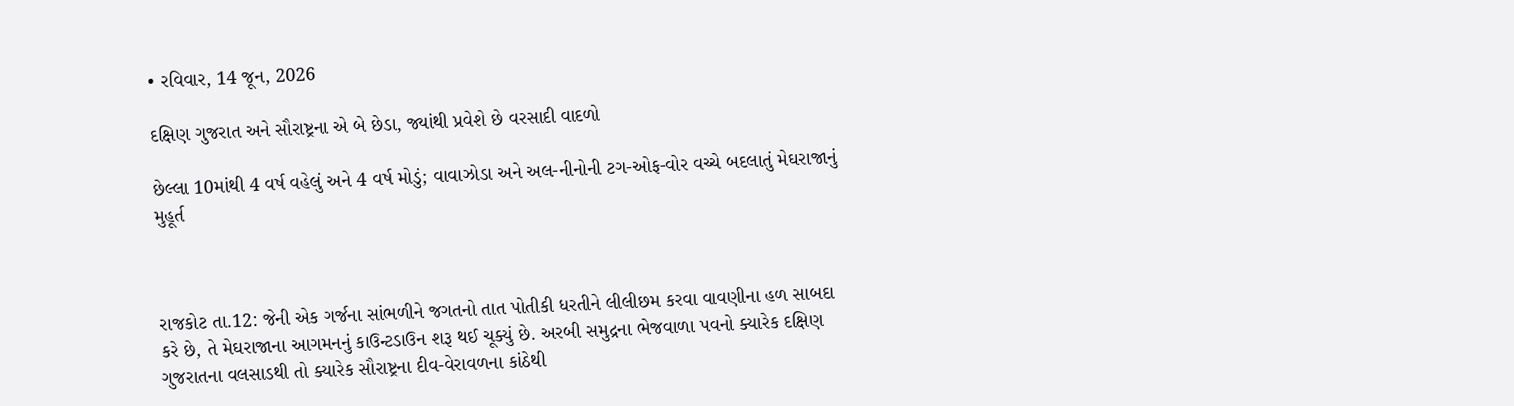• રવિવાર, 14 જૂન, 2026

દક્ષિણ ગુજરાત અને સૌરાષ્ટ્રના એ બે છેડા, જ્યાંથી પ્રવેશે છે વરસાદી વાદળો

છેલ્લા 10માંથી 4 વર્ષ વહેલું અને 4 વર્ષ મોડું; વાવાઝોડા અને અલ-નીનોની ટગ-ઓફ-વોર વચ્ચે બદલાતું મેઘરાજાનું મુહૂર્ત



રાજકોટ તા.12: જેની એક ગર્જના સાંભળીને જગતનો તાત પોતીકી ધરતીને લીલીછમ કરવા વાવણીના હળ સાબદા કરે છે, તે મેઘરાજાના આગમનનું કાઉન્ટડાઉન શરૂ થઈ ચૂક્યું છે. અરબી સમુદ્રના ભેજવાળા પવનો ક્યારેક દક્ષિણ ગુજરાતના વલસાડથી તો ક્યારેક સૌરાષ્ટ્રના દીવ-વેરાવળના કાંઠેથી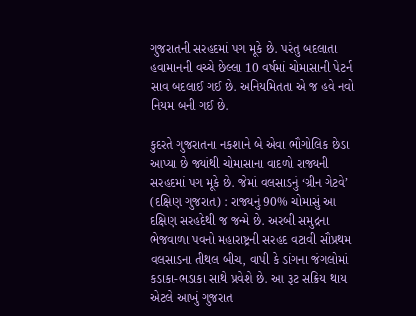ગુજરાતની સરહદમાં પગ મૂકે છે. પરંતુ બદલાતા હવામાનની વચ્ચે છેલ્લા 10 વર્ષમાં ચોમાસાની પેટર્ન સાવ બદલાઈ ગઈ છે. અનિયમિતતા એ જ હવે નવો નિયમ બની ગઈ છે.

કુદરતે ગુજરાતના નકશાને બે એવા ભૌગોલિક છેડા આપ્યા છે જ્યાંથી ચોમાસાના વાદળો રાજ્યની સરહદમાં પગ મૂકે છે. જેમાં વલસાડનું ‘ગ્રીન ગેટવે’ (દક્ષિણ ગુજરાત) : રાજ્યનું 90% ચોમાસું આ દક્ષિણ સરહદેથી જ જન્મે છે. અરબી સમુદ્રના ભેજવાળા પવનો મહારાષ્ટ્રની સરહદ વટાવી સૌપ્રથમ વલસાડના તીથલ બીચ, વાપી કે ડાંગના જંગલોમાં કડાકા-ભડાકા સાથે પ્રવેશે છે. આ રૂટ સક્રિય થાય એટલે આખું ગુજરાત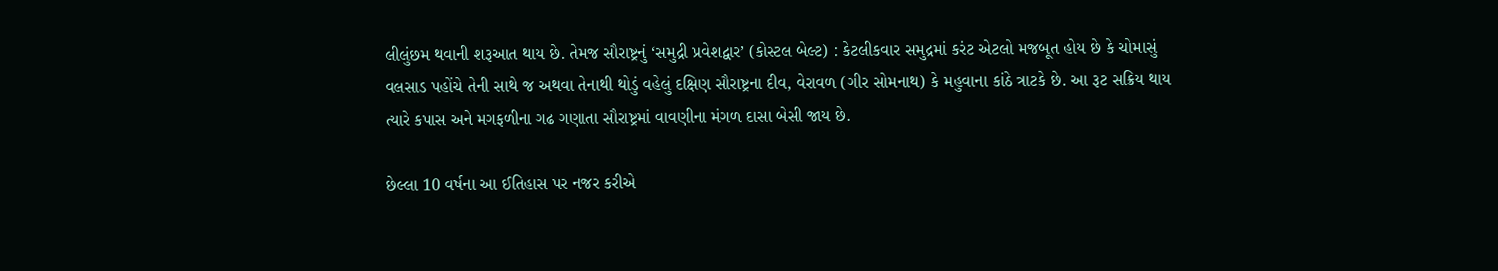લીલુંછમ થવાની શરૂઆત થાય છે. તેમજ સૌરાષ્ટ્રનું ‘સમુદ્રી પ્રવેશદ્વાર’ (કોસ્ટલ બેલ્ટ) : કેટલીકવાર સમુદ્રમાં કરંટ એટલો મજબૂત હોય છે કે ચોમાસું વલસાડ પહોંચે તેની સાથે જ અથવા તેનાથી થોડું વહેલું દક્ષિણ સૌરાષ્ટ્રના દીવ, વેરાવળ (ગીર સોમનાથ) કે મહુવાના કાંઠે ત્રાટકે છે. આ રૂટ સક્રિય થાય ત્યારે કપાસ અને મગફળીના ગઢ ગણાતા સૌરાષ્ટ્રમાં વાવણીના મંગળ દાસા બેસી જાય છે.

છેલ્લા 10 વર્ષના આ ઈતિહાસ પર નજર કરીએ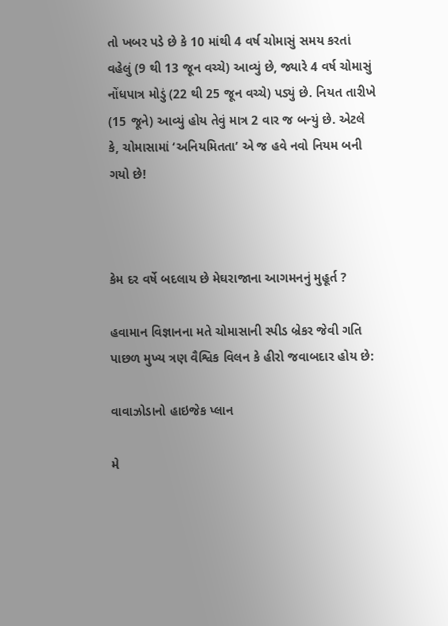તો ખબર પડે છે કે 10 માંથી 4 વર્ષ ચોમાસું સમય કરતાં વહેલું (9 થી 13 જૂન વચ્ચે) આવ્યું છે, જ્યારે 4 વર્ષ ચોમાસું નોંધપાત્ર મોડું (22 થી 25 જૂન વચ્ચે) પડ્યું છે. નિયત તારીખે (15 જૂને) આવ્યું હોય તેવું માત્ર 2 વાર જ બન્યું છે. એટલે કે, ચોમાસામાં ‘અનિયમિતતા’ એ જ હવે નવો નિયમ બની ગયો છે!



કેમ દર વર્ષે બદલાય છે મેઘરાજાના આગમનનું મુહૂર્ત ?

હવામાન વિજ્ઞાનના મતે ચોમાસાની સ્પીડ બ્રેકર જેવી ગતિ પાછળ મુખ્ય ત્રણ વૈશ્વિક વિલન કે હીરો જવાબદાર હોય છે:

વાવાઝોડાનો હાઇજેક પ્લાન

મે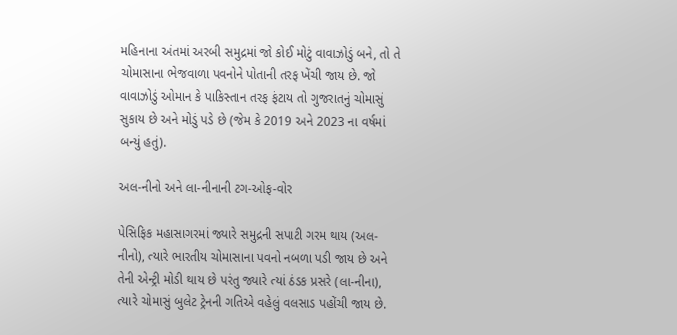મહિનાના અંતમાં અરબી સમુદ્રમાં જો કોઈ મોટું વાવાઝોડું બને, તો તે ચોમાસાના ભેજવાળા પવનોને પોતાની તરફ ખેંચી જાય છે. જો વાવાઝોડું ઓમાન કે પાકિસ્તાન તરફ ફંટાય તો ગુજરાતનું ચોમાસું સુકાય છે અને મોડું પડે છે (જેમ કે 2019 અને 2023 ના વર્ષમાં બન્યું હતું).

અલ-નીનો અને લા-નીનાની ટગ-ઓફ-વોર

પેસિફિક મહાસાગરમાં જ્યારે સમુદ્રની સપાટી ગરમ થાય (અલ-નીનો), ત્યારે ભારતીય ચોમાસાના પવનો નબળા પડી જાય છે અને તેની એન્ટ્રી મોડી થાય છે પરંતુ જ્યારે ત્યાં ઠંડક પ્રસરે (લા-નીના), ત્યારે ચોમાસું બુલેટ ટ્રેનની ગતિએ વહેલું વલસાડ પહોંચી જાય છે.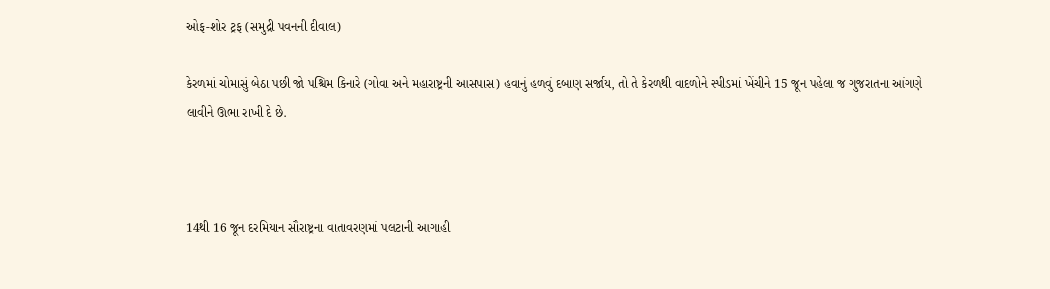ઓફ-શોર ટ્રફ (સમુદ્રી પવનની દીવાલ)

કેરળમાં ચોમાસું બેઠા પછી જો પશ્ચિમ કિનારે (ગોવા અને મહારાષ્ટ્રની આસપાસ) હવાનું હળવું દબાણ સર્જાય, તો તે કેરળથી વાદળોને સ્પીડમાં ખેંચીને 15 જૂન પહેલા જ ગુજરાતના આંગણે લાવીને ઊભા રાખી દે છે.



14થી 16 જૂન દરમિયાન સૌરાષ્ટ્રના વાતાવરણમાં પલટાની આગાહી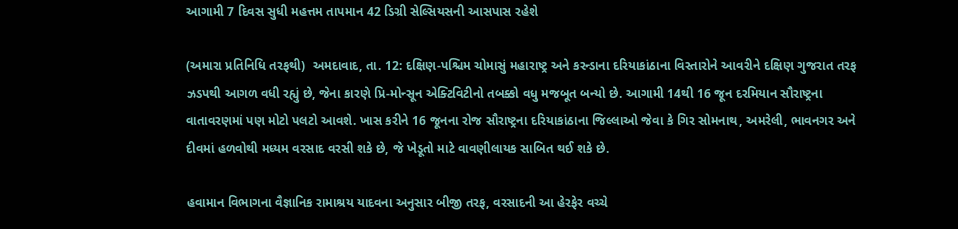આગામી 7 દિવસ સુધી મહત્તમ તાપમાન 42 ડિગ્રી સેલ્સિયસની આસપાસ રહેશે

(અમારા પ્રતિનિધિ તરફથી)  અમદાવાદ, તા. 12: દક્ષિણ-પશ્ચિમ ચોમાસું મહારાષ્ટ્ર અને કરન્ડાના દરિયાકાંઠાના વિસ્તારોને આવરીને દક્ષિણ ગુજરાત તરફ ઝડપથી આગળ વધી રહ્યું છે, જેના કારણે પ્રિ-મોન્સૂન એક્ટિવિટીનો તબક્કો વધુ મજબૂત બન્યો છે. આગામી 14થી 16 જૂન દરમિયાન સૌરાષ્ટ્રના વાતાવરણમાં પણ મોટો પલટો આવશે. ખાસ કરીને 16 જૂનના રોજ સૌરાષ્ટ્રના દરિયાકાંઠાના જિલ્લાઓ જેવા કે ગિર સોમનાથ, અમરેલી, ભાવનગર અને દીવમાં હળવોથી મધ્યમ વરસાદ વરસી શકે છે, જે ખેડૂતો માટે વાવણીલાયક સાબિત થઈ શકે છે.

હવામાન વિભાગના વૈજ્ઞાનિક રામાશ્રય યાદવના અનુસાર બીજી તરફ, વરસાદની આ હેરફેર વચ્ચે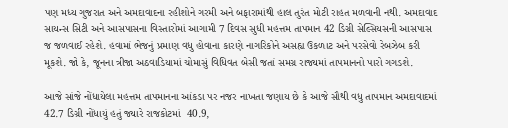પણ મધ્ય ગુજરાત અને અમદાવાદના રહીશોને ગરમી અને બફારામાંથી હાલ તુરંત મોટી રાહત મળવાની નથી. અમદાવાદ સાયન્સ સિટી અને આસપાસના વિસ્તારોમાં આગામી 7 દિવસ સુધી મહત્તમ તાપમાન 42 ડિગ્રી સેલ્સિયસની આસપાસ જ જળવાઈ રહેશે. હવામાં ભેજનું પ્રમાણ વધુ હોવાના કારણે નાગરિકોને અસહ્ય ઉકળાટ અને પરસેવો રેબઝેબ કરી મૂકશે. જો કે, જૂનના ત્રીજા અઠવાડિયામાં ચોમાસું વિધિવત બેસી જતાં સમગ્ર રાજ્યમાં તાપમાનનો પારો ગગડશે.

આજે સાંજે નોંધાયેલા મહત્તમ તાપમાનના આંકડા પર નજર નાખતા જણાય છે કે આજે સૌથી વધુ તાપમાન અમદાવાદમાં 42.7 ડિગ્રી નોંધાયું હતું જ્યારે રાજકોટમાં  40.9,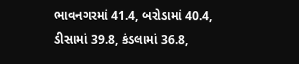ભાવનગરમાં 41.4, બરોડામાં 40.4, ડીસામાં 39.8, કંડલામાં 36.8,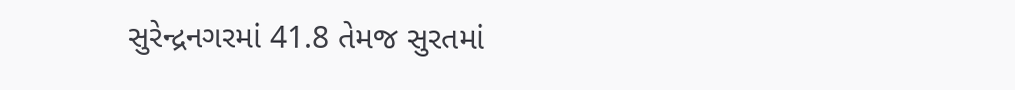સુરેન્દ્રનગરમાં 41.8 તેમજ સુરતમાં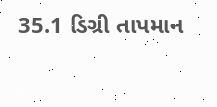35.1 ડિગ્રી તાપમાન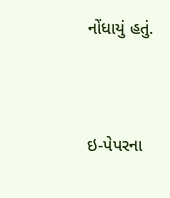નોંધાયું હતું.



ઇ-પેપરના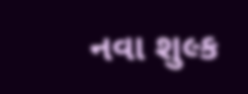નવા શુલ્ક